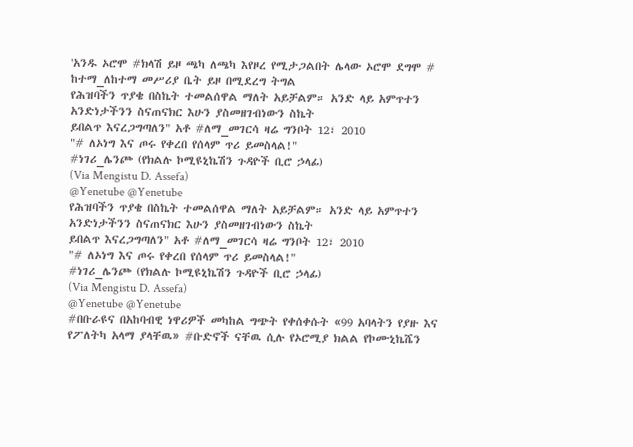'አንዱ ኦሮሞ #ክላሽ ይዞ ጫካ ለጫካ እየዞረ የሚታጋልበት ሌላው ኦሮሞ ደግሞ # ከተማ_ለከተማ መሥሪያ ቤት ይዞ በሚደረግ ትግል
የሕዝባችን ጥያቄ በስኬት ተመልሰዋል ማለት አይቻልም። አንድ ላይ አምጥተን አንድነታችንን ስናጠናክር እሁን ያስመዘገብነውን ስኬት
ይበልጥ እናረጋግጣለን" አቶ #ለማ_መገርሳ ዛሬ ግንቦት 12፣ 2010
"# ለኦነግ እና ጦሩ የቀረበ የሰላም ጥሪ ይመስላል!"
#ነገሪ_ሌንጮ (የክልሉ ኮሚዩኒኬሽን ጉዳዮች ቢሮ ኃላፊ)
(Via Mengistu D. Assefa)
@Yenetube @Yenetube
የሕዝባችን ጥያቄ በስኬት ተመልሰዋል ማለት አይቻልም። አንድ ላይ አምጥተን አንድነታችንን ስናጠናክር እሁን ያስመዘገብነውን ስኬት
ይበልጥ እናረጋግጣለን" አቶ #ለማ_መገርሳ ዛሬ ግንቦት 12፣ 2010
"# ለኦነግ እና ጦሩ የቀረበ የሰላም ጥሪ ይመስላል!"
#ነገሪ_ሌንጮ (የክልሉ ኮሚዩኒኬሽን ጉዳዮች ቢሮ ኃላፊ)
(Via Mengistu D. Assefa)
@Yenetube @Yenetube
#በቡራዩና በአከባብዊ ነዋሪዎች መካከል ግጭት የቀሰቀሱት «99 አባላትን የያዙ እና የፖለትካ አላማ ያላቸዉ» #ቡድኖች ናቸዉ ሲሉ የኦሮሚያ ክልል የኮሙኒኬሼን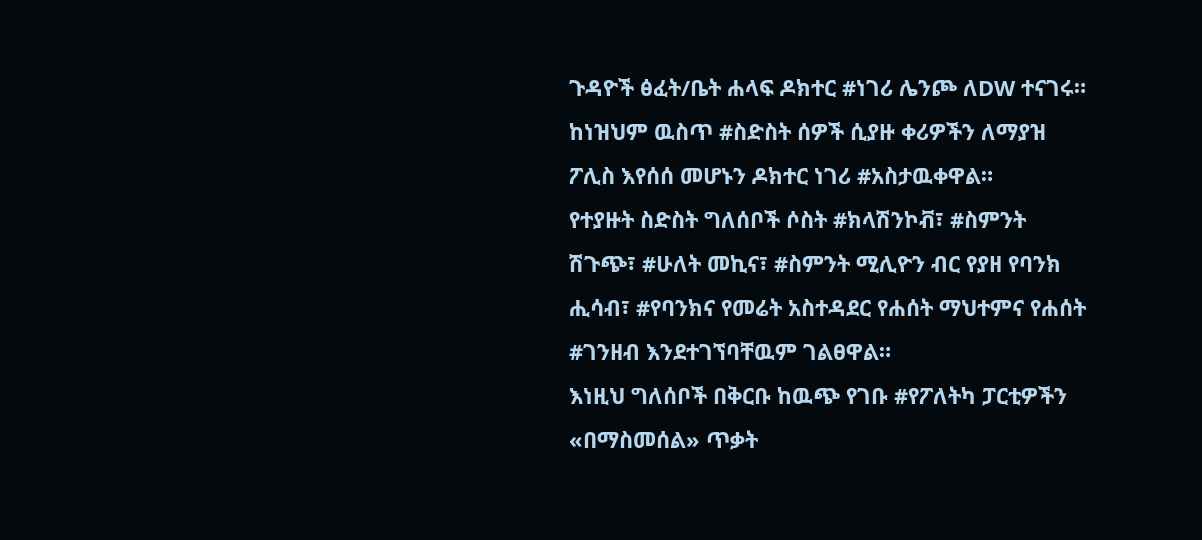ጉዳዮች ፅፈት/ቤት ሐላፍ ዶክተር #ነገሪ ሌንጮ ለDW ተናገሩ።
ከነዝህም ዉስጥ #ስድስት ሰዎች ሲያዙ ቀሪዎችን ለማያዝ ፖሊስ እየሰሰ መሆኑን ዶክተር ነገሪ #አስታዉቀዋል።
የተያዙት ስድስት ግለሰቦች ሶስት #ክላሽንኮቭ፣ #ስምንት ሽጉጭ፣ #ሁለት መኪና፣ #ስምንት ሚሊዮን ብር የያዘ የባንክ ሒሳብ፣ #የባንክና የመሬት አስተዳደር የሐሰት ማህተምና የሐሰት #ገንዘብ እንደተገኘባቸዉም ገልፀዋል።
እነዚህ ግለሰቦች በቅርቡ ከዉጭ የገቡ #የፖለትካ ፓርቲዎችን «በማስመሰል» ጥቃት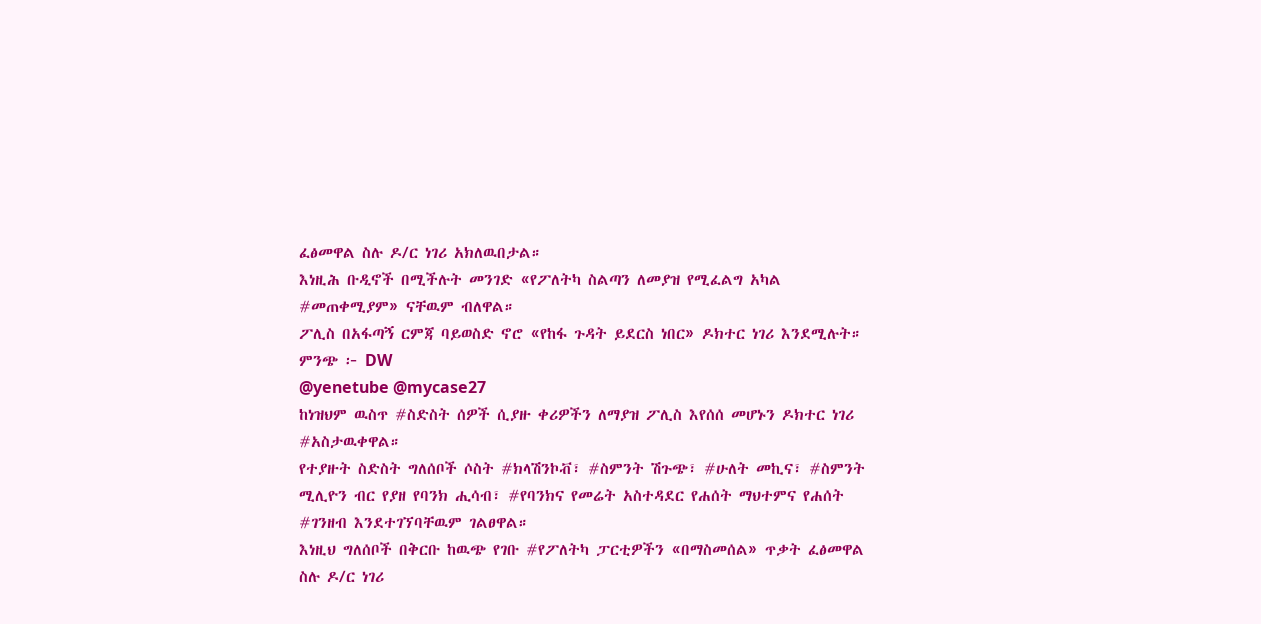ፈፅመዋል ስሉ ዶ/ር ነገሪ አክለዉበታል።
እነዚሕ ቡዲኖች በሚችሉት መንገድ «የፖለትካ ስልጣን ለመያዝ የሚፈልግ አካል #መጠቀሚያም» ናቸዉም ብለዋል።
ፖሊስ በአፋጣኝ ርምጃ ባይወስድ ኖሮ «የከፋ ጉዳት ይደርስ ነበር» ዶክተር ነገሪ እንደሚሉት።
ምንጭ ፦ DW
@yenetube @mycase27
ከነዝህም ዉስጥ #ስድስት ሰዎች ሲያዙ ቀሪዎችን ለማያዝ ፖሊስ እየሰሰ መሆኑን ዶክተር ነገሪ #አስታዉቀዋል።
የተያዙት ስድስት ግለሰቦች ሶስት #ክላሽንኮቭ፣ #ስምንት ሽጉጭ፣ #ሁለት መኪና፣ #ስምንት ሚሊዮን ብር የያዘ የባንክ ሒሳብ፣ #የባንክና የመሬት አስተዳደር የሐሰት ማህተምና የሐሰት #ገንዘብ እንደተገኘባቸዉም ገልፀዋል።
እነዚህ ግለሰቦች በቅርቡ ከዉጭ የገቡ #የፖለትካ ፓርቲዎችን «በማስመሰል» ጥቃት ፈፅመዋል ስሉ ዶ/ር ነገሪ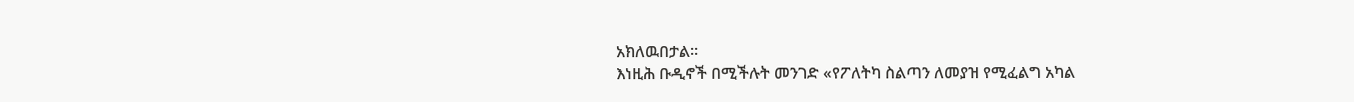አክለዉበታል።
እነዚሕ ቡዲኖች በሚችሉት መንገድ «የፖለትካ ስልጣን ለመያዝ የሚፈልግ አካል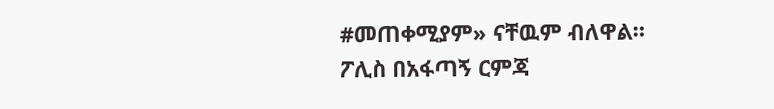#መጠቀሚያም» ናቸዉም ብለዋል።
ፖሊስ በአፋጣኝ ርምጃ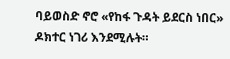ባይወስድ ኖሮ «የከፋ ጉዳት ይደርስ ነበር» ዶክተር ነገሪ እንደሚሉት።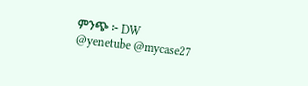ምንጭ ፦ DW
@yenetube @mycase27